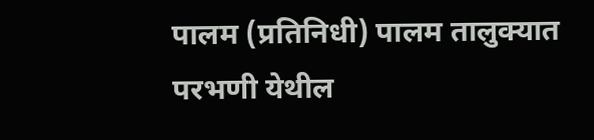पालम (प्रतिनिधी) पालम तालुक्यात परभणी येथील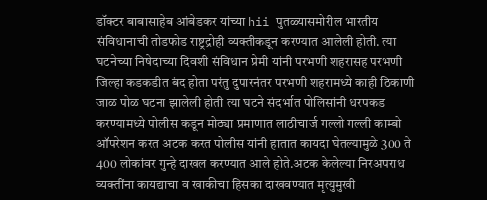डॉक्टर बाबासाहेब आंबेडकर यांच्या hii पुतळ्यासमोरील भारतीय संविधानाची तोडफोड राष्ट्रद्रोही व्यक्तीकडून करण्यात आलेली होती. त्या घटनेच्या निषेदाच्या दिवशी संविधान प्रेमी यांनी परभणी शहरासह परभणी जिल्हा कडकडीत बंद होता परंतु दुपारनंतर परभणी शहरामध्ये काही ठिकाणी जाळ पोळ घटना झालेली होती त्या घटने संदर्भात पोलिसांनी धरपकड करण्यामध्ये पोलीस कडून मोठ्या प्रमाणात लाठीचार्ज गल्लो गल्ली काम्बो ऑपरेशन करत अटक करत पोलीस यांनी हातात कायदा घेतल्यामुळे 300 ते 400 लोकांवर गुन्हे दाखल करण्यात आले होते.अटक केलेल्या निरअपराध व्यक्तींना कायद्याचा व खाकीचा हिसका दाखवण्यात मृत्युमुखी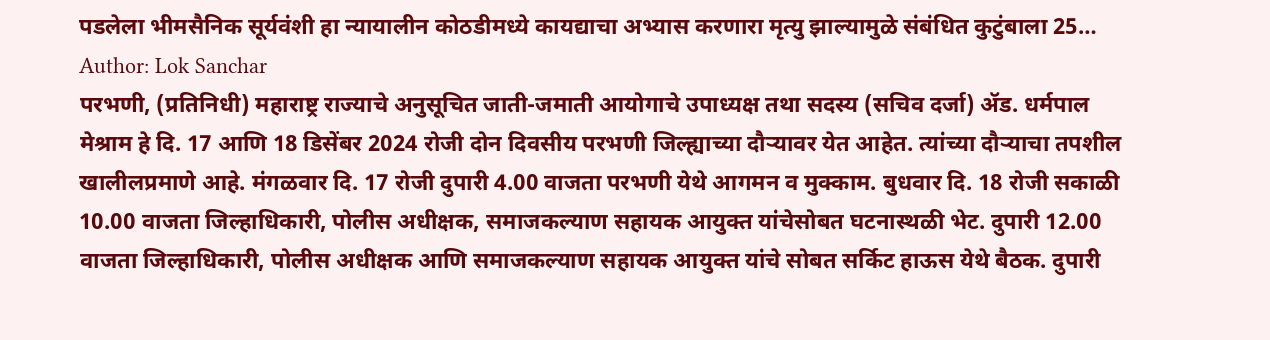पडलेला भीमसैनिक सूर्यवंशी हा न्यायालीन कोठडीमध्ये कायद्याचा अभ्यास करणारा मृत्यु झाल्यामुळे संबंधित कुटुंबाला 25…
Author: Lok Sanchar
परभणी, (प्रतिनिधी) महाराष्ट्र राज्याचे अनुसूचित जाती-जमाती आयोगाचे उपाध्यक्ष तथा सदस्य (सचिव दर्जा) ॲड. धर्मपाल मेश्राम हे दि. 17 आणि 18 डिसेंबर 2024 रोजी दोन दिवसीय परभणी जिल्ह्याच्या दौऱ्यावर येत आहेत. त्यांच्या दौऱ्याचा तपशील खालीलप्रमाणे आहे. मंगळवार दि. 17 रोजी दुपारी 4.00 वाजता परभणी येथे आगमन व मुक्काम. बुधवार दि. 18 रोजी सकाळी 10.00 वाजता जिल्हाधिकारी, पोलीस अधीक्षक, समाजकल्याण सहायक आयुक्त यांचेसोबत घटनास्थळी भेट. दुपारी 12.00 वाजता जिल्हाधिकारी, पोलीस अधीक्षक आणि समाजकल्याण सहायक आयुक्त यांचे सोबत सर्किट हाऊस येथे बैठक. दुपारी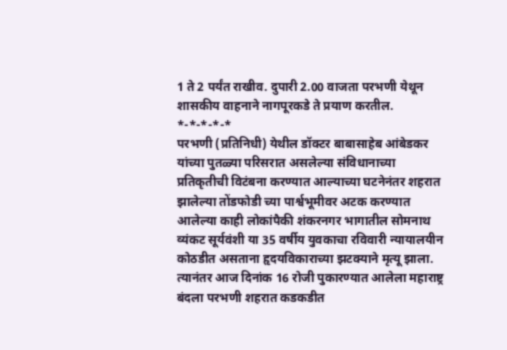1 ते 2 पर्यंत राखीव. दुपारी 2.00 वाजता परभणी येथून शासकीय वाहनाने नागपूरकडे ते प्रयाण करतील. *-*-*-*-*
परभणी (प्रतिनिधी) येथील डॉक्टर बाबासाहेब आंबेडकर यांच्या पुतळ्या परिसरात असलेल्या संविधानाच्या प्रतिकृतीची विटंबना करण्यात आल्याच्या घटनेनंतर शहरात झालेल्या तोंडफोडी च्या पार्श्वभूमीवर अटक करण्यात आलेल्या काही लोकांपैकी शंकरनगर भागातील सोमनाथ व्यंकट सूर्यवंशी या 35 वर्षीय युवकाचा रविवारी न्यायालयीन कोठडीत असताना हृदयविकाराच्या झटक्याने मृत्यू झाला. त्यानंतर आज दिनांक 16 रोजी पुकारण्यात आलेला महाराष्ट्र बंदला परभणी शहरात कडकडीत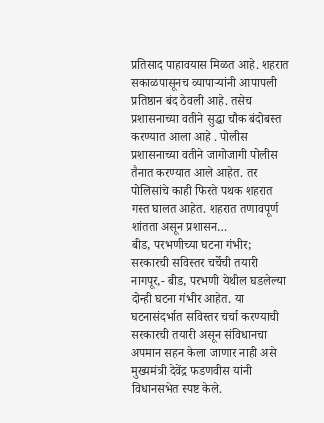प्रतिसाद पाहावयास मिळत आहे. शहरात सकाळपासूनच व्यापाऱ्यांनी आपापली प्रतिष्ठान बंद ठेवली आहे. तसेच प्रशासनाच्या वतीने सुद्धा चौक बंदोबस्त करण्यात आला आहे . पोलीस प्रशासनाच्या वतीने जागोजागी पोलीस तैनात करण्यात आले आहेत. तर पोलिसांचे काही फिरते पथक शहरात गस्त घालत आहेत. शहरात तणावपूर्ण शांतता असून प्रशासन…
बीड, परभणीच्या घटना गंभीर; सरकारची सविस्तर चर्चेची तयारी नागपूर,- बीड, परभणी येथील घडलेल्या दोन्ही घटना गंभीर आहेत. या घटनासंदर्भात सविस्तर चर्चा करण्याची सरकारची तयारी असून संविधानचा अपमान सहन केला जाणार नाही असे मुख्यमंत्री देवेंद्र फडणवीस यांनी विधानसभेत स्पष्ट केले.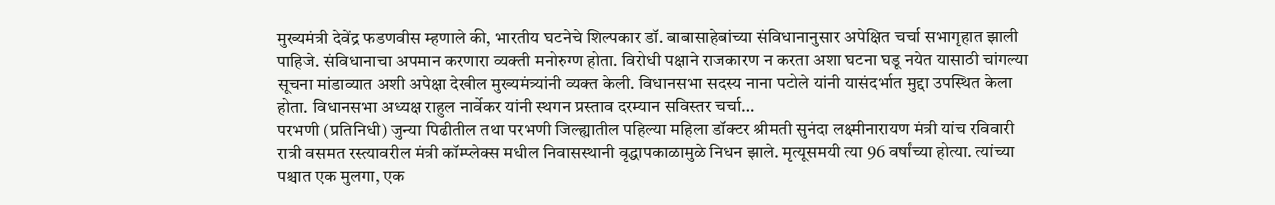मुख्यमंत्री देवेंद्र फडणवीस म्हणाले की, भारतीय घटनेचे शिल्पकार डॉ. बाबासाहेबांच्या संविधानानुसार अपेक्षित चर्चा सभागृहात झाली पाहिजे. संविधानाचा अपमान करणारा व्यक्ती मनोरुग्ण होता. विरोधी पक्षाने राजकारण न करता अशा घटना घडू नयेत यासाठी चांगल्या सूचना मांडाव्यात अशी अपेक्षा देखील मुख्यमंत्र्यांनी व्यक्त केली. विधानसभा सदस्य नाना पटोले यांनी यासंदर्भात मुद्दा उपस्थित केला होता. विधानसभा अध्यक्ष राहुल नार्वेकर यांनी स्थगन प्रस्ताव दरम्यान सविस्तर चर्चा…
परभणी (प्रतिनिधी) जुन्या पिढीतील तथा परभणी जिल्ह्यातील पहिल्या महिला डॉक्टर श्रीमती सुनंदा लक्ष्मीनारायण मंत्री यांच रविवारी रात्री वसमत रस्त्यावरील मंत्री कॉम्प्लेक्स मधील निवासस्थानी वृद्धापकाळामुळे निधन झाले. मृत्यूसमयी त्या 96 वर्षांच्या होत्या. त्यांच्या पश्चात एक मुलगा, एक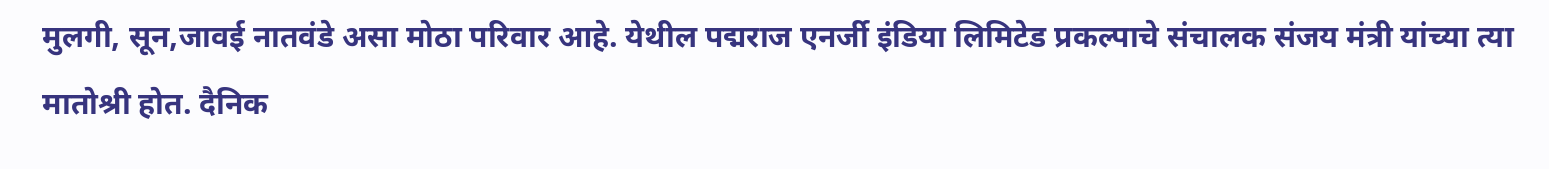मुलगी, सून,जावई नातवंडे असा मोठा परिवार आहे. येथील पद्मराज एनर्जी इंडिया लिमिटेड प्रकल्पाचे संचालक संजय मंत्री यांच्या त्या मातोश्री होत. दैनिक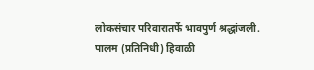लोकसंचार परिवारातर्फे भावपुर्ण श्रद्धांजली.
पालम (प्रतिनिधी) हिवाळी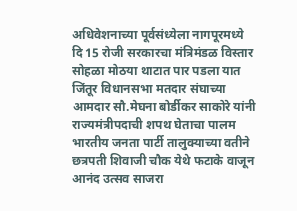अधिवेशनाच्या पूर्वसंध्येला नागपूरमध्ये दि 15 रोजी सरकारचा मंत्रिमंडळ विस्तार सोहळा मोठया थाटात पार पडला यात जिंतूर विधानसभा मतदार संघाच्या आमदार सौ.मेघना बोर्डीकर साकोरे यांनी राज्यमंत्रीपदाची शपथ घेताचा पालम भारतीय जनता पार्टी तालुक्याच्या वतीने छत्रपती शिवाजी चौक येथे फटाके वाजून आनंद उत्सव साजरा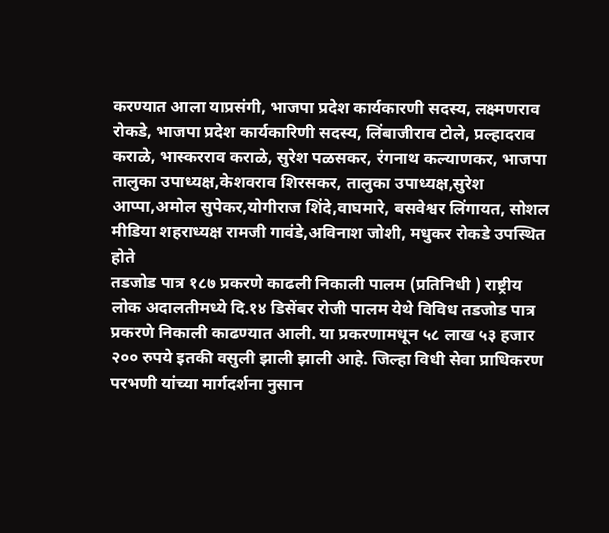करण्यात आला याप्रसंगी, भाजपा प्रदेश कार्यकारणी सदस्य, लक्ष्मणराव रोकडे, भाजपा प्रदेश कार्यकारिणी सदस्य, लिंबाजीराव टोले, प्रल्हादराव कराळे, भास्करराव कराळे, सुरेश पळसकर, रंगनाथ कल्याणकर, भाजपा तालुका उपाध्यक्ष,केशवराव शिरसकर, तालुका उपाध्यक्ष,सुरेश आप्पा,अमोल सुपेकर,योगीराज शिंदे,वाघमारे, बसवेश्वर लिंगायत, सोशल मीडिया शहराध्यक्ष रामजी गावंडे,अविनाश जोशी, मधुकर रोकडे उपस्थित होते
तडजोड पात्र १८७ प्रकरणे काढली निकाली पालम (प्रतिनिधी ) राष्ट्रीय लोक अदालतीमध्ये दि.१४ डिसेंबर रोजी पालम येथे विविध तडजोड पात्र प्रकरणे निकाली काढण्यात आली. या प्रकरणामधून ५८ लाख ५३ हजार २०० रुपये इतकी वसुली झाली झाली आहे. जिल्हा विधी सेवा प्राधिकरण परभणी यांच्या मार्गदर्शना नुसान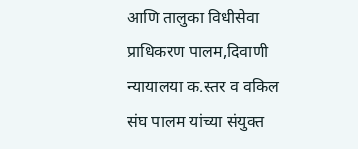आणि तालुका विधीसेवा प्राधिकरण पालम,दिवाणी न्यायालया क.स्तर व वकिल संघ पालम यांच्या संयुक्त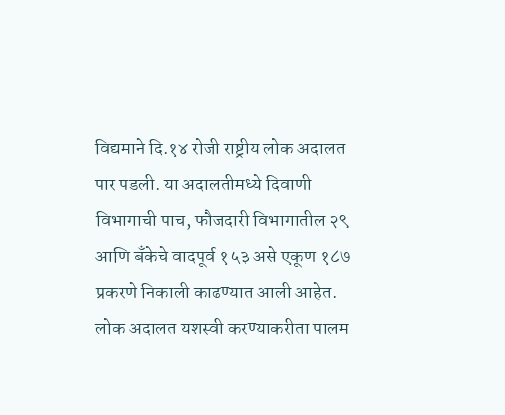विद्यमाने दि.१४ रोजी राष्ट्रीय लोक अदालत पार पडली. या अदालतीमध्ये दिवाणी विभागाची पाच, फौजदारी विभागातील २९ आणि बँकेचे वादपूर्व १५३ असे एकूण १८७ प्रकरणे निकाली काढण्यात आली आहेत. लोक अदालत यशस्वी करण्याकरीता पालम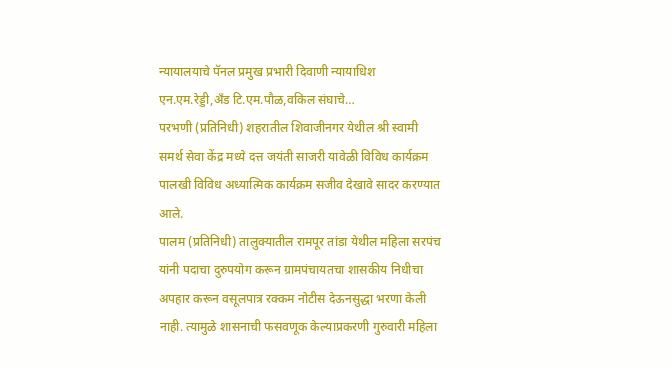न्यायालयाचे पॅनल प्रमुख प्रभारी दिवाणी न्यायाधिश एन.एम.रेड्डी,अँड टि.एम.पौळ,वकिल संघाचे…
परभणी (प्रतिनिधी) शहरातील शिवाजीनगर येथील श्री स्वामी समर्थ सेवा केंद्र मध्ये दत्त जयंती साजरी यावेळी विविध कार्यक्रम पालखी विविध अध्यात्मिक कार्यक्रम सजीव देखावे सादर करण्यात आले.
पालम (प्रतिनिधी) तालुक्यातील रामपूर तांडा येथील महिला सरपंच यांनी पदाचा दुरुपयोग करून ग्रामपंचायतचा शासकीय निधीचा अपहार करून वसूलपात्र रक्कम नोटीस देऊनसुद्धा भरणा केली नाही. त्यामुळे शासनाची फसवणूक केल्याप्रकरणी गुरुवारी महिला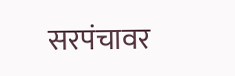सरपंचावर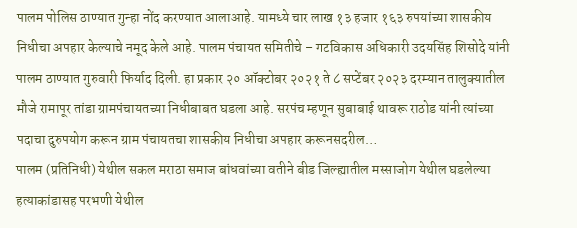पालम पोलिस ठाण्यात गुन्हा नोंद करण्यात आलाआहे. यामध्ये चार लाख १३ हजार १६३ रुपयांच्या शासकीय निधीचा अपहार केल्याचे नमूद केले आहे. पालम पंचायत समितीचे – गटविकास अधिकारी उदयसिंह शिसोदे यांनी पालम ठाण्यात गुरुवारी फिर्याद दिली. हा प्रकार २० ऑक्टोबर २०२१ ते ८ सप्टेंबर २०२३ दरम्यान तालुक्यातील मौजे रामापूर तांडा ग्रामपंचायतच्या निधीबाबत घडला आहे. सरपंच म्हणून सुबाबाई थावरू राठोड यांनी त्यांच्या पदाचा दुरुपयोग करून ग्राम पंचायतचा शासकीय निधीचा अपहार करूनसदरील…
पालम (प्रतिनिधी) येथील सकल मराठा समाज बांधवांच्या वतीने बीड जिल्ह्यातील मस्साजोग येथील घडलेल्या हत्याकांडासह परभणी येथील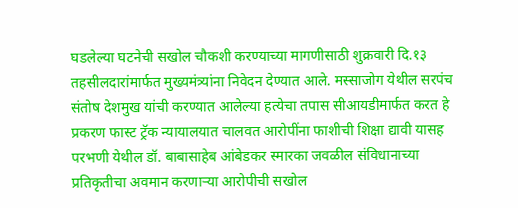घडलेल्या घटनेची सखोल चौकशी करण्याच्या मागणीसाठी शुक्रवारी दि.१३ तहसीलदारांमार्फत मुख्यमंत्र्यांना निवेदन देण्यात आले. मस्साजोग येथील सरपंच संतोष देशमुख यांची करण्यात आलेल्या हत्येचा तपास सीआयडीमार्फत करत हे प्रकरण फास्ट ट्रॅक न्यायालयात चालवत आरोपींना फाशीची शिक्षा द्यावी यासह परभणी येथील डॉ. बाबासाहेब आंबेडकर स्मारका जवळील संविधानाच्या प्रतिकृतीचा अवमान करणाऱ्या आरोपीची सखोल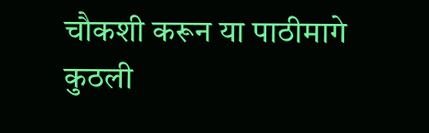चौकशी करून या पाठीमागे कुठली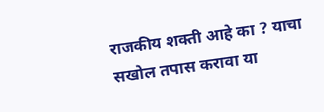राजकीय शक्ती आहे का ? याचा सखोल तपास करावा या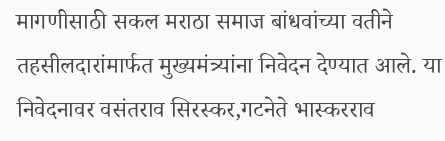मागणीसाठी सकल मराठा समाज बांधवांच्या वतीने तहसीलदारांमार्फत मुख्यमंत्र्यांना निवेदन देण्यात आले. या निवेदनावर वसंतराव सिरस्कर,गटनेते भास्करराव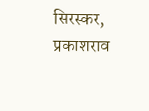सिरस्कर, प्रकाशराव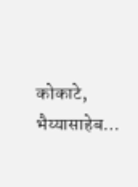कोकाटे, भैय्यासाहेब…